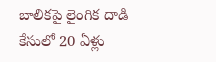బాలికపై లైంగిక దాడి కేసులో 20 ఏళ్లు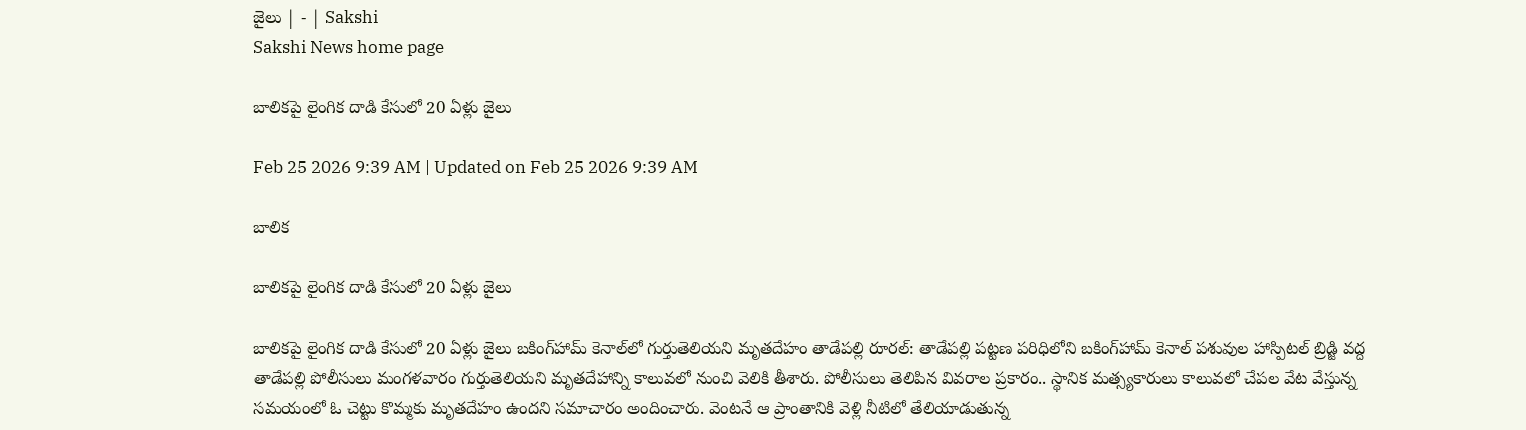జైలు | - | Sakshi
Sakshi News home page

బాలికపై లైంగిక దాడి కేసులో 20 ఏళ్లు జైలు

Feb 25 2026 9:39 AM | Updated on Feb 25 2026 9:39 AM

బాలిక

బాలికపై లైంగిక దాడి కేసులో 20 ఏళ్లు జైలు

బాలికపై లైంగిక దాడి కేసులో 20 ఏళ్లు జైలు బకింగ్‌హామ్‌ కెనాల్‌లో గుర్తుతెలియని మృతదేహం తాడేపల్లి రూరల్‌: తాడేపల్లి పట్టణ పరిధిలోని బకింగ్‌హామ్‌ కెనాల్‌ పశువుల హాస్పిటల్‌ బ్రిడ్జి వద్ద తాడేపల్లి పోలీసులు మంగళవారం గుర్తుతెలియని మృతదేహాన్ని కాలువలో నుంచి వెలికి తీశారు. పోలీసులు తెలిపిన వివరాల ప్రకారం.. స్థానిక మత్స్యకారులు కాలువలో చేపల వేట వేస్తున్న సమయంలో ఓ చెట్టు కొమ్మకు మృతదేహం ఉందని సమాచారం అందించారు. వెంటనే ఆ ప్రాంతానికి వెళ్లి నీటిలో తేలియాడుతున్న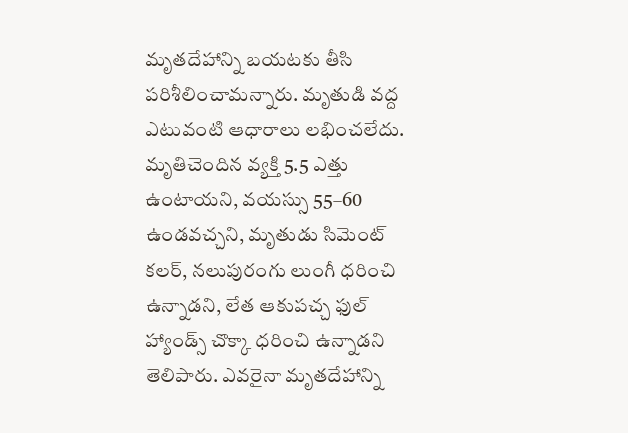మృతదేహాన్ని బయటకు తీసి పరిశీలించామన్నారు. మృతుడి వద్ద ఎటువంటి ఆధారాలు లభించలేదు. మృతిచెందిన వ్యక్తి 5.5 ఎత్తు ఉంటాయని, వయస్సు 55–60 ఉండవచ్చని, మృతుడు సిమెంట్‌ కలర్‌, నలుపురంగు లుంగీ ధరించి ఉన్నాడని, లేత ఆకుపచ్చ ఫుల్‌ హ్యాండ్స్‌ చొక్కా ధరించి ఉన్నాడని తెలిపారు. ఎవరైనా మృతదేహాన్ని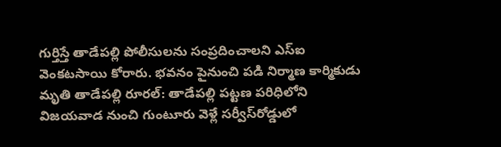గుర్తిస్తే తాడేపల్లి పోలీసులను సంప్రదించాలని ఎస్‌ఐ వెంకటసాయి కోరారు. భవనం పైనుంచి పడి నిర్మాణ కార్మికుడు మృతి తాడేపల్లి రూరల్‌: తాడేపల్లి పట్టణ పరిధిలోని విజయవాడ నుంచి గుంటూరు వెళ్లే సర్వీస్‌రోడ్డులో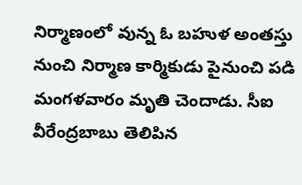నిర్మాణంలో వున్న ఓ బహుళ అంతస్తు నుంచి నిర్మాణ కార్మికుడు పైనుంచి పడి మంగళవారం మృతి చెందాడు. సీఐ వీరేంద్రబాబు తెలిపిన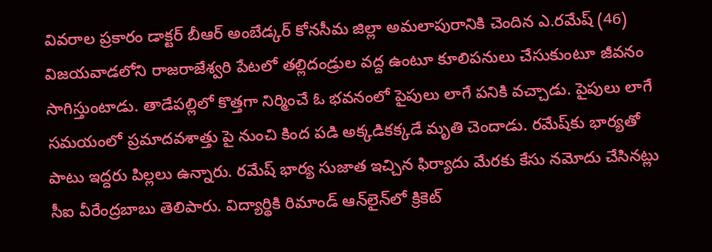వివరాల ప్రకారం డాక్టర్‌ బీఆర్‌ అంబేడ్కర్‌ కోనసీమ జిల్లా అమలాపురానికి చెందిన ఎ.రమేష్‌ (46) విజయవాడలోని రాజరాజేశ్వరి పేటలో తల్లిదండ్రుల వద్ద ఉంటూ కూలిపనులు చేసుకుంటూ జీవనం సాగిస్తుంటాడు. తాడేపల్లిలో కొత్తగా నిర్మించే ఓ భవనంలో పైపులు లాగే పనికి వచ్చాడు. పైపులు లాగే సమయంలో ప్రమాదవశాత్తు పై నుంచి కింద పడి అక్కడికక్కడే మృతి చెందాడు. రమేష్‌కు భార్యతో పాటు ఇద్దరు పిల్లలు ఉన్నారు. రమేష్‌ భార్య సుజాత ఇచ్చిన ఫిర్యాదు మేరకు కేసు నమోదు చేసినట్లు సీఐ వీరేంద్రబాబు తెలిపారు. విద్యార్థికి రిమాండ్‌ ఆన్‌లైన్‌లో క్రికెట్‌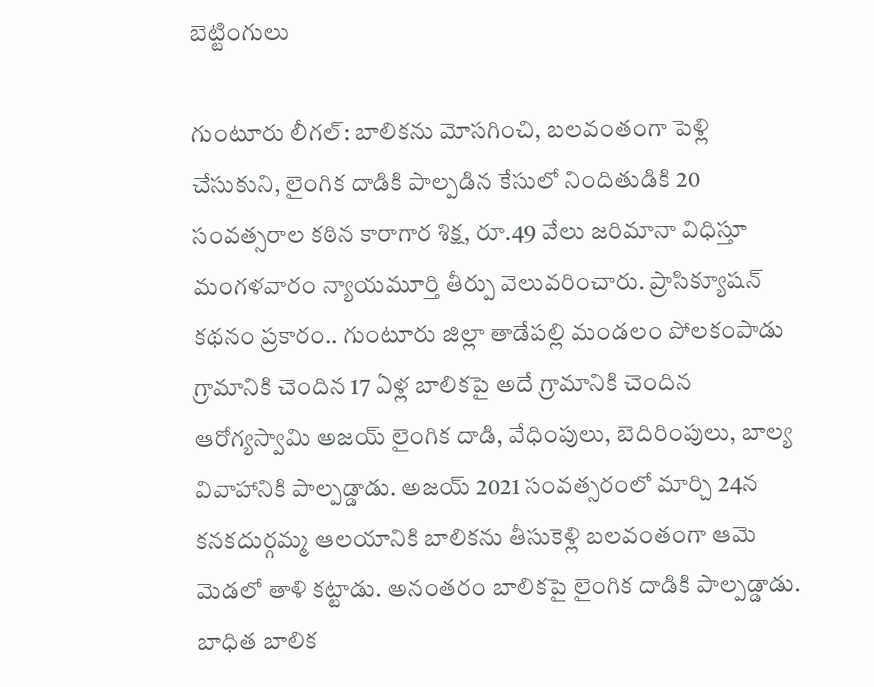బెట్టింగులు

గుంటూరు లీగల్‌: బాలికను మోసగించి, బలవంతంగా పెళ్లి చేసుకుని, లైంగిక దాడికి పాల్పడిన కేసులో నిందితుడికి 20 సంవత్సరాల కఠిన కారాగార శిక్ష, రూ.49 వేలు జరిమానా విధిస్తూ మంగళవారం న్యాయమూర్తి తీర్పు వెలువరించారు. ప్రాసిక్యూషన్‌ కథనం ప్రకారం.. గుంటూరు జిల్లా తాడేపల్లి మండలం పోలకంపాడు గ్రామానికి చెందిన 17 ఏళ్ల బాలికపై అదే గ్రామానికి చెందిన ఆరోగ్యస్వామి అజయ్‌ లైంగిక దాడి, వేధింపులు, బెదిరింపులు, బాల్య వివాహానికి పాల్పడ్డాడు. అజయ్‌ 2021 సంవత్సరంలో మార్చి 24న కనకదుర్గమ్మ ఆలయానికి బాలికను తీసుకెళ్లి బలవంతంగా ఆమె మెడలో తాళి కట్టాడు. అనంతరం బాలికపై లైంగిక దాడికి పాల్పడ్డాడు. బాధిత బాలిక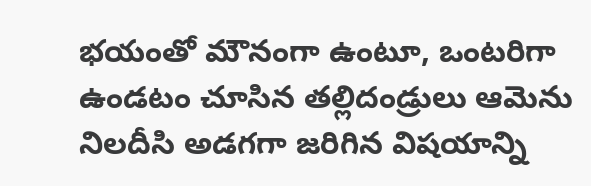భయంతో మౌనంగా ఉంటూ, ఒంటరిగా ఉండటం చూసిన తల్లిదండ్రులు ఆమెను నిలదీసి అడగగా జరిగిన విషయాన్ని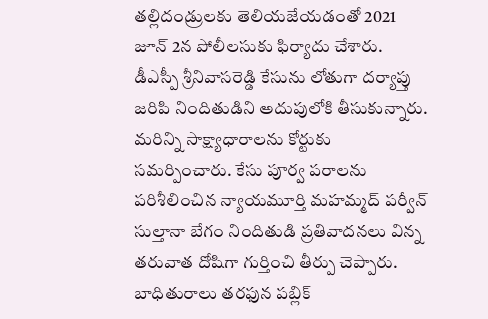తల్లిదండ్రులకు తెలియజేయడంతో 2021 జూన్‌ 2న పోలీలసుకు ఫిర్యాదు చేశారు. డీఎస్పీ శ్రీనివాసరెడ్డి కేసును లోతుగా దర్యాప్తు జరిపి నిందితుడిని అదుపులోకి తీసుకున్నారు. మరిన్ని సాక్ష్యాధారాలను కోర్టుకు సమర్పించారు. కేసు పూర్వ పరాలను పరిశీలించిన న్యాయమూర్తి మహమ్మద్‌ పర్వీన్‌ సుల్తానా బేగం నిందితుడి ప్రతివాదనలు విన్న తరువాత దోషిగా గుర్తించి తీర్పు చెప్పారు. బాధితురాలు తరఫున పబ్లిక్‌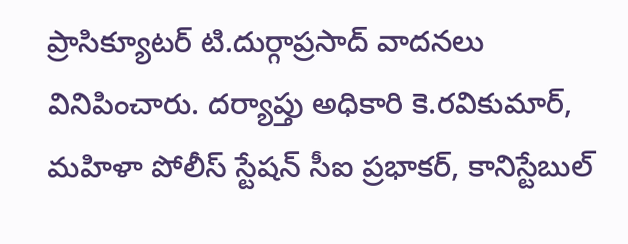ప్రాసిక్యూటర్‌ టి.దుర్గాప్రసాద్‌ వాదనలు వినిపించారు. దర్యాప్తు అధికారి కె.రవికుమార్‌, మహిళా పోలీస్‌ స్టేషన్‌ సీఐ ప్రభాకర్‌, కానిస్టేబుల్‌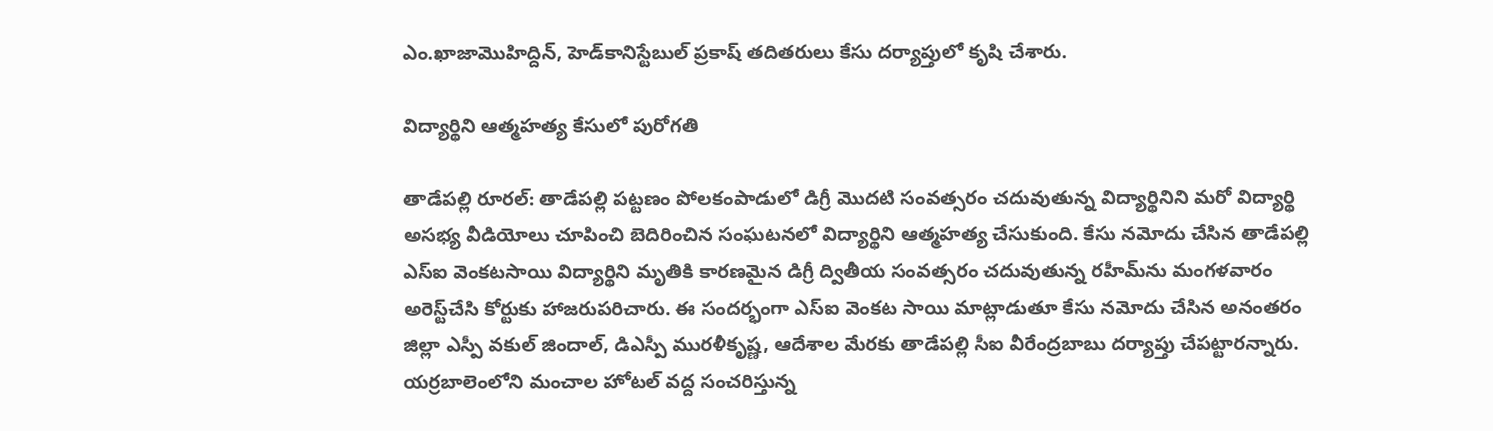ఎం.ఖాజామొహిద్దిన్‌, హెడ్‌కానిస్టేబుల్‌ ప్రకాష్‌ తదితరులు కేసు దర్యాప్తులో కృషి చేశారు.

విద్యార్థిని ఆత్మహత్య కేసులో పురోగతి

తాడేపల్లి రూరల్‌: తాడేపల్లి పట్టణం పోలకంపాడులో డిగ్రీ మొదటి సంవత్సరం చదువుతున్న విద్యార్థినిని మరో విద్యార్థి అసభ్య వీడియోలు చూపించి బెదిరించిన సంఘటనలో విద్యార్థిని ఆత్మహత్య చేసుకుంది. కేసు నమోదు చేసిన తాడేపల్లి ఎస్‌ఐ వెంకటసాయి విద్యార్థిని మృతికి కారణమైన డిగ్రీ ద్వితీయ సంవత్సరం చదువుతున్న రహీమ్‌ను మంగళవారం అరెస్ట్‌చేసి కోర్టుకు హాజరుపరిచారు. ఈ సందర్భంగా ఎస్‌ఐ వెంకట సాయి మాట్లాడుతూ కేసు నమోదు చేసిన అనంతరం జిల్లా ఎస్పీ వకుల్‌ జిందాల్‌, డిఎస్పీ మురళీకృష్ణ, ఆదేశాల మేరకు తాడేపల్లి సీఐ వీరేంద్రబాబు దర్యాప్తు చేపట్టారన్నారు. యర్రబాలెంలోని మంచాల హోటల్‌ వద్ద సంచరిస్తున్న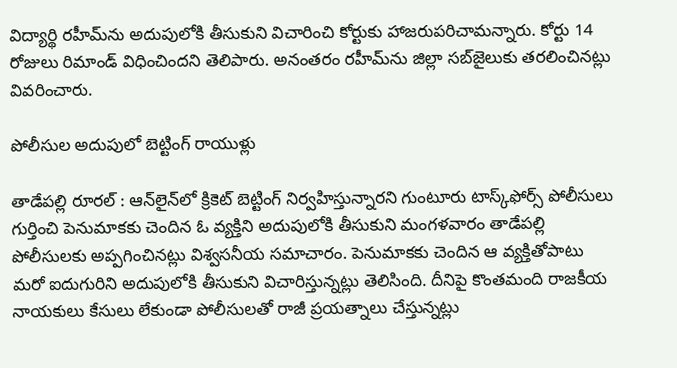విద్యార్థి రహీమ్‌ను అదుపులోకి తీసుకుని విచారించి కోర్టుకు హాజరుపరిచామన్నారు. కోర్టు 14 రోజులు రిమాండ్‌ విధించిందని తెలిపారు. అనంతరం రహీమ్‌ను జిల్లా సబ్‌జైలుకు తరలించినట్లు వివరించారు.

పోలీసుల అదుపులో బెట్టింగ్‌ రాయుళ్లు

తాడేపల్లి రూరల్‌ : ఆన్‌లైన్‌లో క్రికెట్‌ బెట్టింగ్‌ నిర్వహిస్తున్నారని గుంటూరు టాస్క్‌ఫోర్స్‌ పోలీసులు గుర్తించి పెనుమాకకు చెందిన ఓ వ్యక్తిని అదుపులోకి తీసుకుని మంగళవారం తాడేపల్లి పోలీసులకు అప్పగించినట్లు విశ్వసనీయ సమాచారం. పెనుమాకకు చెందిన ఆ వ్యక్తితోపాటు మరో ఐదుగురిని అదుపులోకి తీసుకుని విచారిస్తున్నట్లు తెలిసింది. దీనిపై కొంతమంది రాజకీయ నాయకులు కేసులు లేకుండా పోలీసులతో రాజీ ప్రయత్నాలు చేస్తున్నట్లు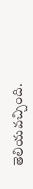తెలియవచ్చింది.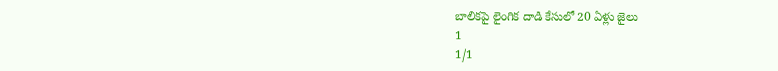బాలికపై లైంగిక దాడి కేసులో 20 ఏళ్లు జైలు
1
1/1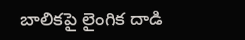బాలికపై లైంగిక దాడి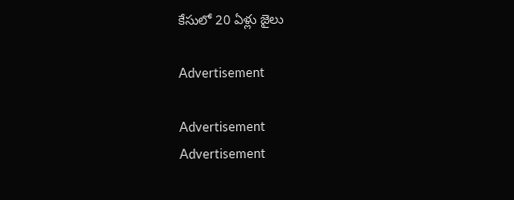కేసులో 20 ఏళ్లు జైలు

Advertisement

Advertisement
Advertisement